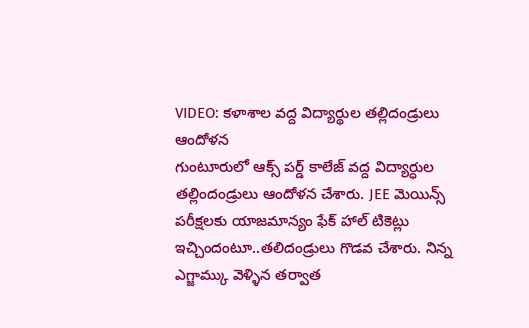VIDEO: కళాశాల వద్ద విద్యార్థుల తల్లిదండ్రులు ఆందోళన
గుంటూరులో ఆక్స్ పర్డ్ కాలేజ్ వద్ద విద్యార్ధుల తల్లిందండ్రులు ఆందోళన చేశారు. JEE మెయిన్స్ పరీక్షలకు యాజమాన్యం ఫేక్ హాల్ టికెట్లు ఇచ్చిందంటూ..తలిదండ్రులు గొడవ చేశారు. నిన్న ఎగ్జామ్కు వెళ్ళిన తర్వాత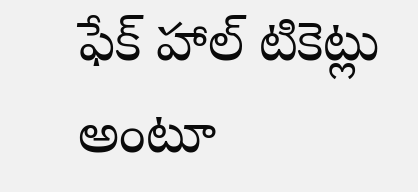ఫేక్ హాల్ టికెట్లు అంటూ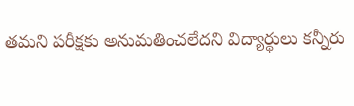తమని పరీక్షకు అనుమతించలేదని విద్యార్థులు కన్నీరు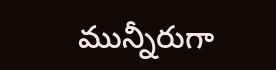మున్నీరుగా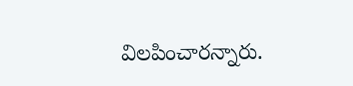విలపించారన్నారు.